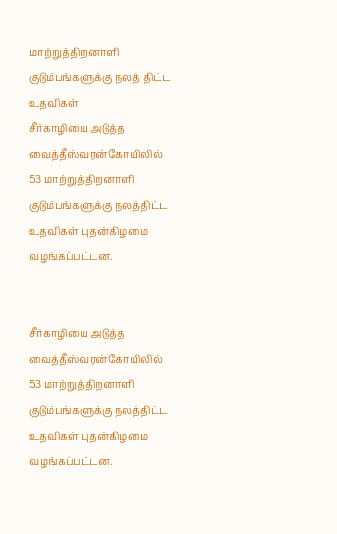மாற்றுத்திறனாளி குடும்பங்களுக்கு நலத் திட்ட உதவிகள்
சீர்காழியை அடுத்த வைத்தீஸ்வரன்கோயிலில் 53 மாற்றுத்திறனாளி குடும்பங்களுக்கு நலத்திட்ட உதவிகள் புதன்கிழமை வழங்கப்பட்டன.


சீர்காழியை அடுத்த வைத்தீஸ்வரன்கோயிலில் 53 மாற்றுத்திறனாளி குடும்பங்களுக்கு நலத்திட்ட உதவிகள் புதன்கிழமை வழங்கப்பட்டன.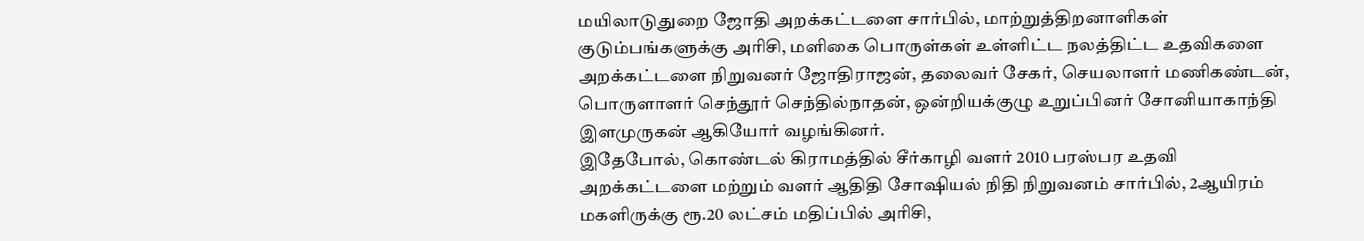மயிலாடுதுறை ஜோதி அறக்கட்டளை சார்பில், மாற்றுத்திறனாளிகள் குடும்பங்களுக்கு அரிசி, மளிகை பொருள்கள் உள்ளிட்ட நலத்திட்ட உதவிகளை அறக்கட்டளை நிறுவனர் ஜோதிராஜன், தலைவர் சேகர், செயலாளர் மணிகண்டன், பொருளாளர் செந்தூர் செந்தில்நாதன், ஒன்றியக்குழு உறுப்பினர் சோனியாகாந்தி இளமுருகன் ஆகியோர் வழங்கினர்.
இதேபோல், கொண்டல் கிராமத்தில் சீர்காழி வளர் 2010 பரஸ்பர உதவி அறக்கட்டளை மற்றும் வளர் ஆதிதி சோஷியல் நிதி நிறுவனம் சார்பில், 2ஆயிரம் மகளிருக்கு ரூ.20 லட்சம் மதிப்பில் அரிசி,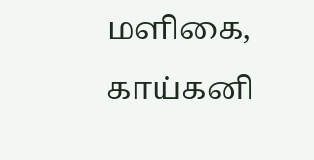மளிகை, காய்கனி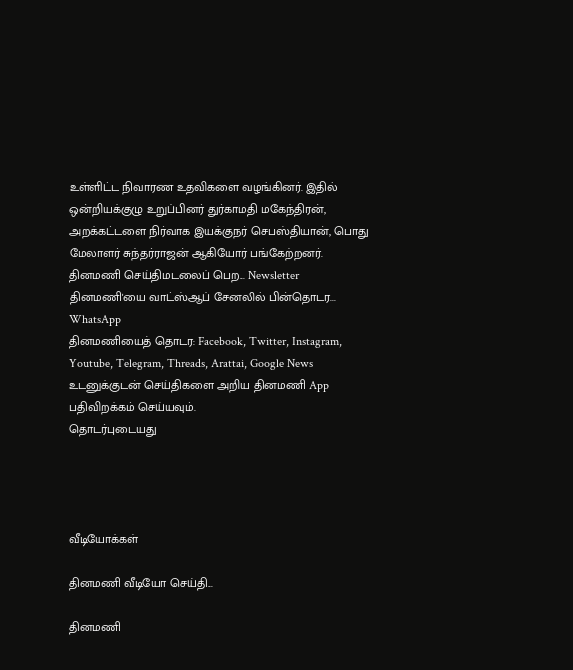உள்ளிட்ட நிவாரண உதவிகளை வழங்கினர். இதில் ஒன்றியக்குழு உறுப்பினர் துர்காமதி மகேந்திரன், அறக்கட்டளை நிர்வாக இயக்குநர் செபஸ்தியான், பொது மேலாளர் சுந்தர்ராஜன் ஆகியோர் பங்கேற்றனர்.
தினமணி செய்திமடலைப் பெற... Newsletter
தினமணி'யை வாட்ஸ்ஆப் சேனலில் பின்தொடர... WhatsApp
தினமணியைத் தொடர: Facebook, Twitter, Instagram, Youtube, Telegram, Threads, Arattai, Google News
உடனுக்குடன் செய்திகளை அறிய தினமணி App பதிவிறக்கம் செய்யவும்.
தொடர்புடையது




வீடியோக்கள்

தினமணி வீடியோ செய்தி...

தினமணி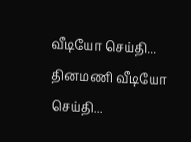வீடியோ செய்தி...
தினமணி வீடியோ செய்தி...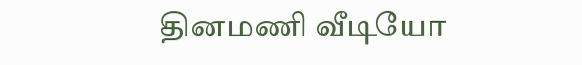தினமணி வீடியோ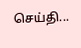செய்தி...